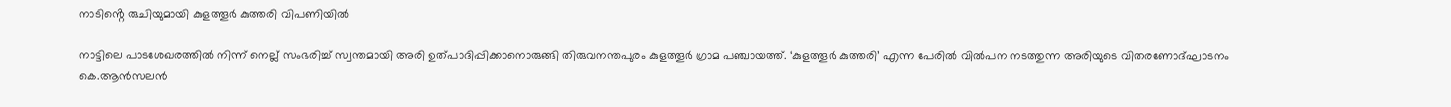നാടിൻ്റെ രുചിയുമായി കുളത്തൂര്‍ കുത്തരി വിപണിയിൽ

നാട്ടിലെ പാടശേഖരത്തിൽ നിന്ന് നെല്ല് സംഭരിച്ച് സ്വന്തമായി അരി ഉത്പാദിപ്പിക്കാനൊരുങ്ങി തിരുവനന്തപുരം കുളത്തൂര്‍ ഗ്രാമ പഞ്ചായത്ത്. ‘കുളത്തൂര്‍ കുത്തരി’ എന്ന പേരില്‍ വില്‍പന നടത്തുന്ന അരിയുടെ വിതരണോദ്ഘാടനം കെ.ആന്‍സലന്‍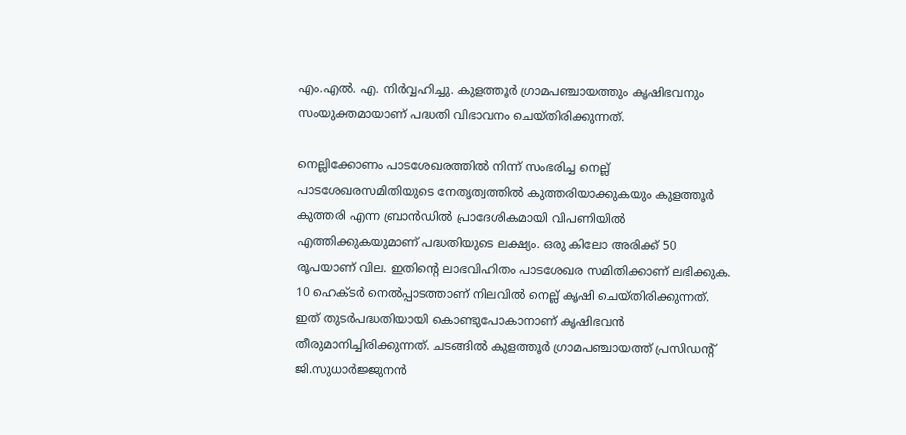എം.എല്‍. എ. നിര്‍വ്വഹിച്ചു. കുളത്തൂര്‍ ഗ്രാമപഞ്ചായത്തും കൃഷിഭവനും സംയുക്തമായാണ് പദ്ധതി വിഭാവനം ചെയ്തിരിക്കുന്നത്.

നെല്ലിക്കോണം പാടശേഖരത്തില്‍ നിന്ന് സംഭരിച്ച നെല്ല് പാടശേഖരസമിതിയുടെ നേതൃത്വത്തില്‍ കുത്തരിയാക്കുകയും കുളത്തൂര്‍ കുത്തരി എന്ന ബ്രാന്‍ഡില്‍ പ്രാദേശികമായി വിപണിയില്‍ എത്തിക്കുകയുമാണ്‌ പദ്ധതിയുടെ ലക്ഷ്യം. ഒരു കിലോ അരിക്ക് 50 രൂപയാണ് വില. ഇതിന്റെ ലാഭവിഹിതം പാടശേഖര സമിതിക്കാണ് ലഭിക്കുക. 10 ഹെക്ടര്‍ നെല്‍പ്പാടത്താണ് നിലവില്‍ നെല്ല് കൃഷി ചെയ്തിരിക്കുന്നത്. ഇത് തുടര്‍പദ്ധതിയായി കൊണ്ടുപോകാനാണ് കൃഷിഭവന്‍ തീരുമാനിച്ചിരിക്കുന്നത്. ചടങ്ങില്‍ കുളത്തൂര്‍ ഗ്രാമപഞ്ചായത്ത് പ്രസിഡന്റ് ജി.സുധാര്‍ജ്ജുനന്‍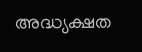അദ്ധ്യക്ഷത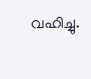വഹിച്ചു.